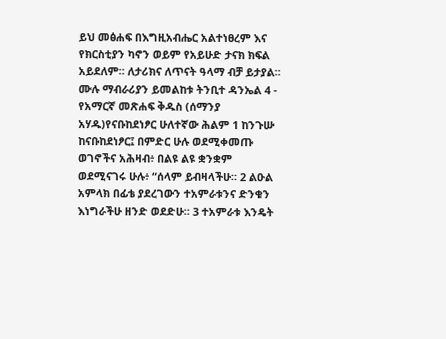ይህ መፅሐፍ በእግዚአብሔር አልተነፀረም እና የክርስቲያን ካኖን ወይም የአይሁድ ታናክ ክፍል አይደለም። ለታሪክና ለጥናት ዓላማ ብቻ ይታያል። ሙሉ ማብራሪያን ይመልከቱ ትንቢተ ዳንኤል 4 - የአማርኛ መጽሐፍ ቅዱስ (ሰማንያ አሃዱ)የናቡከደነፆር ሁለተኛው ሕልም 1 ከንጉሡ ከናቡከደነፆር፤ በምድር ሁሉ ወደሚቀመጡ ወገኖችና አሕዛብ፥ በልዩ ልዩ ቋንቋም ወደሚናገሩ ሁሉ፥ “ሰላም ይብዛላችሁ። 2 ልዑል አምላክ በፊቴ ያደረገውን ተአምራቱንና ድንቁን እነግራችሁ ዘንድ ወደድሁ። 3 ተአምራቱ እንዴት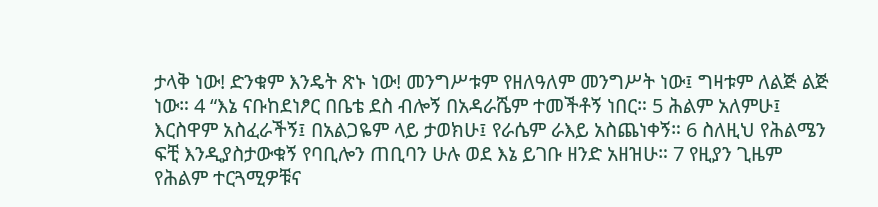ታላቅ ነው! ድንቁም እንዴት ጽኑ ነው! መንግሥቱም የዘለዓለም መንግሥት ነው፤ ግዛቱም ለልጅ ልጅ ነው። 4 “እኔ ናቡከደነፆር በቤቴ ደስ ብሎኝ በአዳራሼም ተመችቶኝ ነበር። 5 ሕልም አለምሁ፤ እርስዋም አስፈራችኝ፤ በአልጋዬም ላይ ታወክሁ፤ የራሴም ራእይ አስጨነቀኝ። 6 ስለዚህ የሕልሜን ፍቺ እንዲያስታውቁኝ የባቢሎን ጠቢባን ሁሉ ወደ እኔ ይገቡ ዘንድ አዘዝሁ። 7 የዚያን ጊዜም የሕልም ተርጓሚዎቹና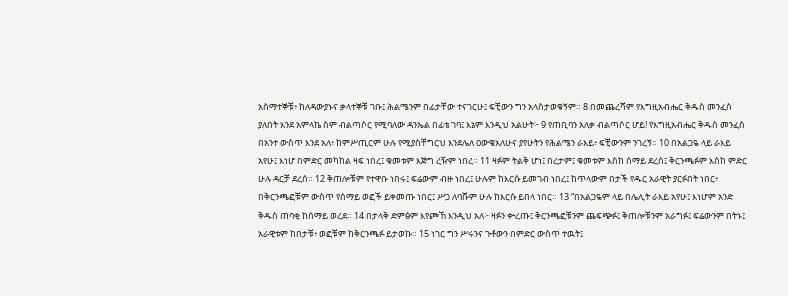አስማተኞቹ፥ ከለዳውያኑና ቃላተኞቹ ገቡ፤ ሕልሜንም በፊታቸው ተናገርሁ፤ ፍቺውን ግን አላስታወቁኝም። 8 በመጨረሻም የእግዚአብሔር ቅዱስ መንፈስ ያለበት እንደ አምላኬ ስም ብልጣሶር የሚባለው ዳንኤል በፊቴ ገባ፤ እኔም እንዲህ አልሁት፦ 9 የጠቢባን አለቃ ብልጣሶር ሆይ! የእግዚአብሔር ቅዱስ መንፈስ በአንተ ውስጥ እንደ አለ፥ ከምሥጢርም ሁሉ የሚያስቸግርህ እንደሌለ ዐውቄአለሁና ያየሁትን የሕልሜን ራእይ፥ ፍቺውንም ንገረኝ። 10 በአልጋዬ ላይ ራእይ አየሁ፤ እነሆ በምድር መካከል ዛፍ ነበረ፤ ቁመቱም እጅግ ረዥም ነበረ። 11 ዛፉም ትልቅ ሆነ፤ በረታም፤ ቁመቱም እስከ ሰማይ ደረሰ፤ ቅርንጫፉም እስከ ምድር ሁሉ ዳርቻ ደረሰ። 12 ቅጠሎቹም የተዋቡ ነበሩ፤ ፍሬውም ብዙ ነበረ፤ ሁሉም ከእርሱ ይመገብ ነበረ፤ ከጥላውም በታች የዱር አራዊት ያርፉበት ነበር፥ በቅርንጫፎቹም ውስጥ የሰማይ ወፎች ይቀመጡ ነበር፤ ሥጋ ለባሹም ሁሉ ከእርሱ ይበላ ነበር። 13 “በአልጋዬም ላይ በሌሊት ራእይ አየሁ፤ እነሆም አንድ ቅዱስ ጠባቂ ከሰማይ ወረደ። 14 በታላቅ ድምፅም እየጮኸ እንዲህ አለ፦ ዛፉን ቍረጡ፤ ቅርንጫፎቹንም ጨፍጭፉ፤ ቅጠሎቹንም አራግፉ፤ ፍሬውንም በትኑ፤ አራዊቱም ከበታቹ፥ ወፎቹም ከቅርንጫፉ ይታወኩ። 15 ነገር ግን ሥሩንና ጉቶውን በምድር ውስጥ ተዉት፤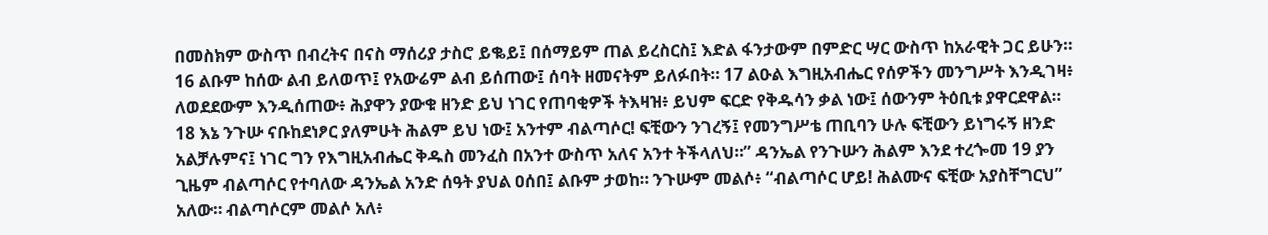በመስክም ውስጥ በብረትና በናስ ማሰሪያ ታስሮ ይቈይ፤ በሰማይም ጠል ይረስርስ፤ እድል ፋንታውም በምድር ሣር ውስጥ ከአራዊት ጋር ይሁን። 16 ልቡም ከሰው ልብ ይለወጥ፤ የአውሬም ልብ ይሰጠው፤ ሰባት ዘመናትም ይለፉበት። 17 ልዑል እግዚአብሔር የሰዎችን መንግሥት እንዲገዛ፥ ለወደደውም እንዲሰጠው፥ ሕያዋን ያውቁ ዘንድ ይህ ነገር የጠባቂዎች ትእዛዝ፥ ይህም ፍርድ የቅዱሳን ቃል ነው፤ ሰውንም ትዕቢቱ ያዋርደዋል። 18 እኔ ንጉሡ ናቡከደነፆር ያለምሁት ሕልም ይህ ነው፤ አንተም ብልጣሶር! ፍቺውን ንገረኝ፤ የመንግሥቴ ጠቢባን ሁሉ ፍቺውን ይነግሩኝ ዘንድ አልቻሉምና፤ ነገር ግን የእግዚአብሔር ቅዱስ መንፈስ በአንተ ውስጥ አለና አንተ ትችላለህ።” ዳንኤል የንጉሡን ሕልም እንደ ተረጐመ 19 ያን ጊዜም ብልጣሶር የተባለው ዳንኤል አንድ ሰዓት ያህል ዐሰበ፤ ልቡም ታወከ። ንጉሡም መልሶ፥ “ብልጣሶር ሆይ! ሕልሙና ፍቺው አያስቸግርህ” አለው። ብልጣሶርም መልሶ አለ፥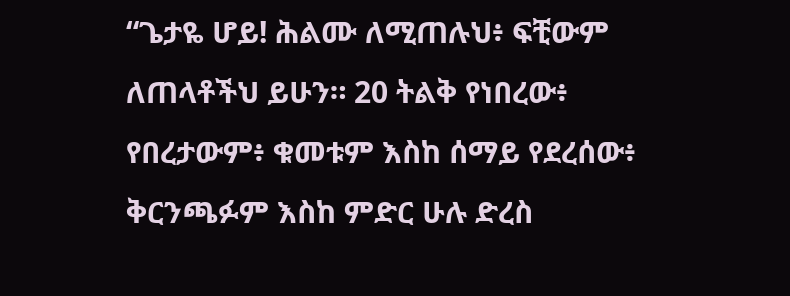“ጌታዬ ሆይ! ሕልሙ ለሚጠሉህ፥ ፍቺውም ለጠላቶችህ ይሁን። 20 ትልቅ የነበረው፥ የበረታውም፥ ቁመቱም እስከ ሰማይ የደረሰው፥ ቅርንጫፉም እስከ ምድር ሁሉ ድረስ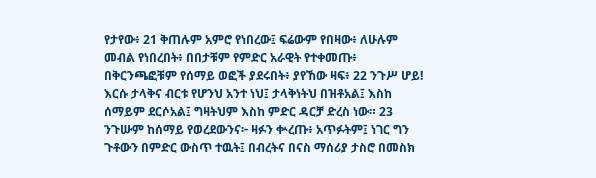የታየው፥ 21 ቅጠሉም አምሮ የነበረው፤ ፍሬውም የበዛው፥ ለሁሉም መብል የነበረበት፥ በበታቹም የምድር አራዊት የተቀመጡ፥ በቅርንጫፎቹም የሰማይ ወፎች ያደሩበት፥ ያየኸው ዛፍ፥ 22 ንጉሥ ሆይ! እርሱ ታላቅና ብርቱ የሆንህ አንተ ነህ፤ ታላቅነትህ በዝቶአል፤ እስከ ሰማይም ደርሶአል፤ ግዛትህም እስከ ምድር ዳርቻ ድረስ ነው። 23 ንጉሡም ከሰማይ የወረደውንና፦ ዛፉን ቍረጡ፥ አጥፉትም፤ ነገር ግን ጉቶውን በምድር ውስጥ ተዉት፤ በብረትና በናስ ማሰሪያ ታስሮ በመስክ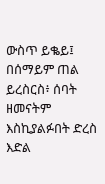ውስጥ ይቈይ፤ በሰማይም ጠል ይረስርስ፥ ሰባት ዘመናትም እስኪያልፉበት ድረስ እድል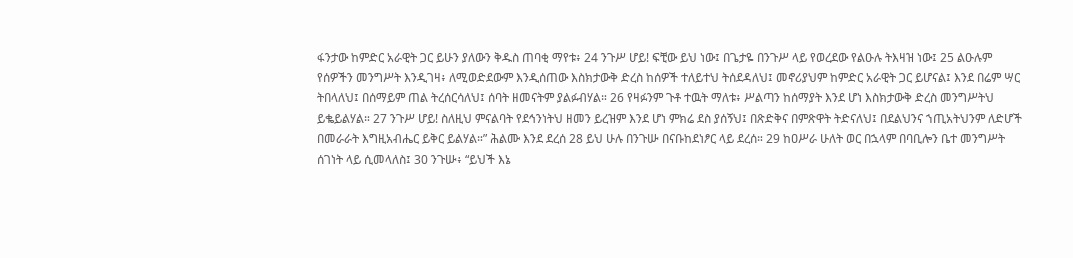ፋንታው ከምድር አራዊት ጋር ይሁን ያለውን ቅዱስ ጠባቂ ማየቱ፥ 24 ንጉሥ ሆይ! ፍቺው ይህ ነው፤ በጌታዬ በንጉሥ ላይ የወረደው የልዑሉ ትእዛዝ ነው፤ 25 ልዑሉም የሰዎችን መንግሥት እንዲገዛ፥ ለሚወድደውም እንዲሰጠው እስክታውቅ ድረስ ከሰዎች ተለይተህ ትሰደዳለህ፤ መኖሪያህም ከምድር አራዊት ጋር ይሆናል፤ እንደ በሬም ሣር ትበላለህ፤ በሰማይም ጠል ትረሰርሳለህ፤ ሰባት ዘመናትም ያልፉብሃል። 26 የዛፉንም ጉቶ ተዉት ማለቱ፥ ሥልጣን ከሰማያት እንደ ሆነ እስክታውቅ ድረስ መንግሥትህ ይቈይልሃል። 27 ንጉሥ ሆይ! ስለዚህ ምናልባት የደኅንነትህ ዘመን ይረዝም እንደ ሆነ ምክሬ ደስ ያሰኝህ፤ በጽድቅና በምጽዋት ትድናለህ፤ በደልህንና ኀጢአትህንም ለድሆች በመራራት እግዚአብሔር ይቅር ይልሃል።” ሕልሙ እንደ ደረሰ 28 ይህ ሁሉ በንጉሡ በናቡከደነፆር ላይ ደረሰ። 29 ከዐሥራ ሁለት ወር በኋላም በባቢሎን ቤተ መንግሥት ሰገነት ላይ ሲመላለስ፤ 30 ንጉሡ፥ “ይህች እኔ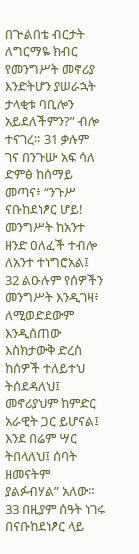በጕልበቴ ብርታት ለግርማዬ ክብር የመንግሥት መኖሪያ እንድትሆን ያሠራኋት ታላቂቱ ባቢሎን አይደለችምን?” ብሎ ተናገረ። 31 ቃሉም ገና በንጉሡ አፍ ሳለ ድምፅ ከሰማይ መጣና፥ “ንጉሥ ናቡከደነፆር ሆይ! መንግሥት ከአንተ ዘንድ ዐለፈች ተብሎ ለአንተ ተነግሮአል፤ 32 ልዑሉም የሰዎችን መንግሥት እንዲገዛ፥ ለሚወድደውም እንዲሰጠው እስክታውቅ ድረስ ከሰዎች ተለይተህ ትሰደዳለህ፤ መኖሪያህም ከምድር አራዊት ጋር ይሆናል፤ እንደ በሬም ሣር ትበላለህ፤ ሰባት ዘመናትም ያልፉብሃል” አለው። 33 በዚያም ሰዓት ነገሩ በናቡከደነፆር ላይ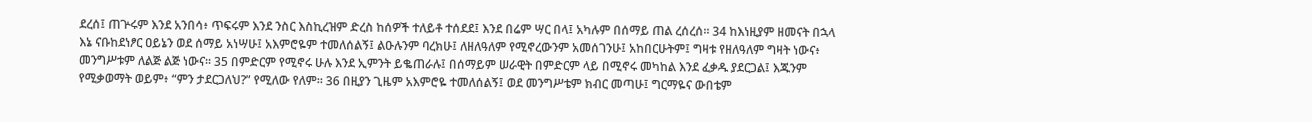ደረሰ፤ ጠጕሩም እንደ አንበሳ፥ ጥፍሩም እንደ ንስር እስኪረዝም ድረስ ከሰዎች ተለይቶ ተሰደደ፤ እንደ በሬም ሣር በላ፤ አካሉም በሰማይ ጠል ረሰረሰ። 34 ከእነዚያም ዘመናት በኋላ እኔ ናቡከደነፆር ዐይኔን ወደ ሰማይ አነሣሁ፤ አእምሮዬም ተመለሰልኝ፤ ልዑሉንም ባረክሁ፤ ለዘለዓለም የሚኖረውንም አመሰገንሁ፤ አከበርሁትም፤ ግዛቱ የዘለዓለም ግዛት ነውና፥ መንግሥቱም ለልጅ ልጅ ነውና። 35 በምድርም የሚኖሩ ሁሉ እንደ ኢምንት ይቈጠራሉ፤ በሰማይም ሠራዊት በምድርም ላይ በሚኖሩ መካከል እንደ ፈቃዱ ያደርጋል፤ እጁንም የሚቃወማት ወይም፥ “ምን ታደርጋለህ?” የሚለው የለም። 36 በዚያን ጊዜም አእምሮዬ ተመለሰልኝ፤ ወደ መንግሥቴም ክብር መጣሁ፤ ግርማዬና ውበቴም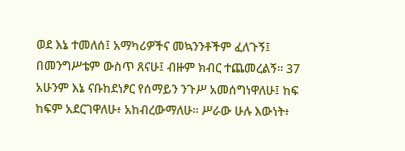ወደ እኔ ተመለሰ፤ አማካሪዎችና መኳንንቶችም ፈለጉኝ፤ በመንግሥቴም ውስጥ ጸናሁ፤ ብዙም ክብር ተጨመረልኝ። 37 አሁንም እኔ ናቡከደነፆር የሰማይን ንጉሥ አመሰግነዋለሁ፤ ከፍ ከፍም አደርገዋለሁ፥ አከብረውማለሁ። ሥራው ሁሉ እውነት፥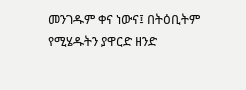መንገዱም ቀና ነውና፤ በትዕቢትም የሚሄዱትን ያዋርድ ዘንድ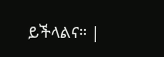ይችላልና። |